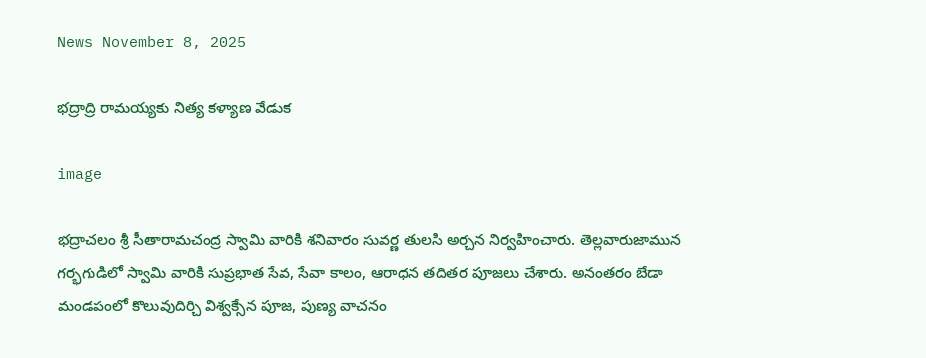News November 8, 2025

భద్రాద్రి రామయ్యకు నిత్య కళ్యాణ వేడుక

image

భద్రాచలం శ్రీ సీతారామచంద్ర స్వామి వారికి శనివారం సువర్ణ తులసి అర్చన నిర్వహించారు. తెల్లవారుజామున గర్భగుడిలో స్వామి వారికి సుప్రభాత సేవ, సేవా కాలం, ఆరాధన తదితర పూజలు చేశారు. అనంతరం బేడా మండపంలో కొలువుదిర్చి విశ్వక్సేన పూజ, పుణ్య వాచనం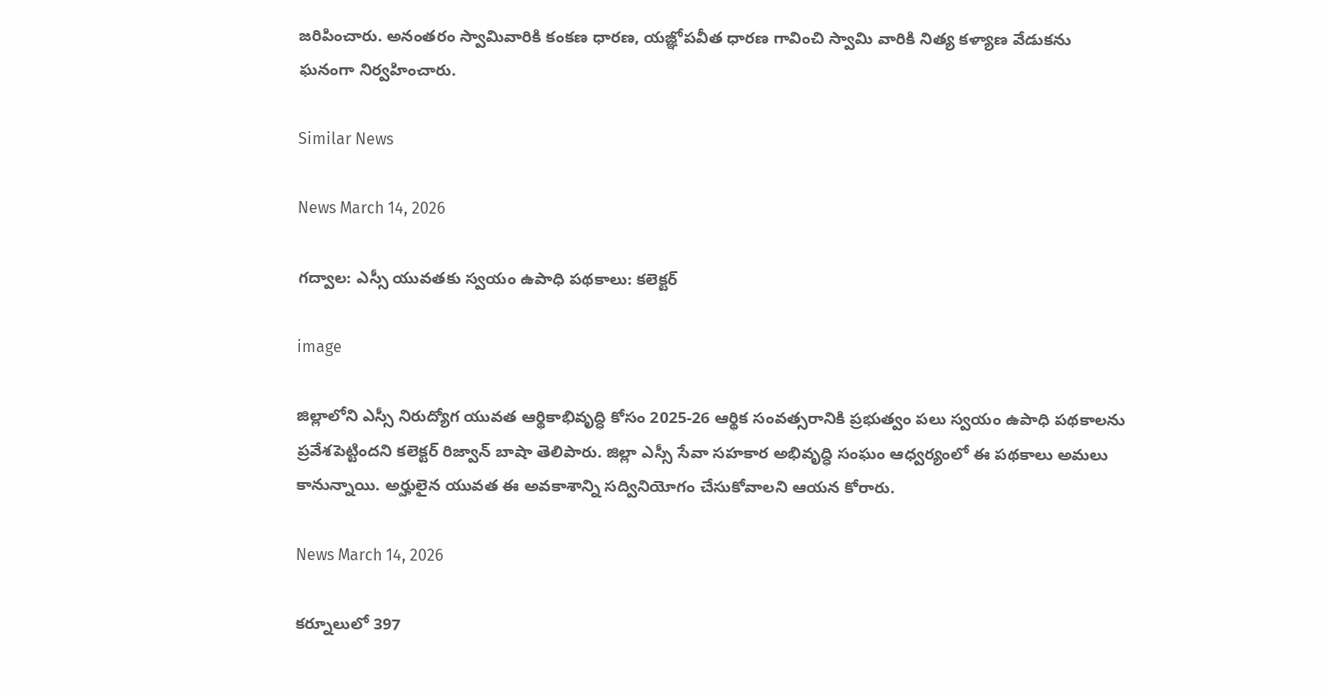జరిపించారు. అనంతరం స్వామివారికి కంకణ ధారణ, యజ్ఞోపవీత ధారణ గావించి స్వామి వారికి నిత్య కళ్యాణ వేడుకను ఘనంగా నిర్వహించారు.

Similar News

News March 14, 2026

గద్వాల: ఎస్సీ యువతకు స్వయం ఉపాధి పథకాలు: కలెక్టర్

image

జిల్లాలోని ఎస్సీ నిరుద్యోగ యువత ఆర్థికాభివృద్ధి కోసం 2025-26 ఆర్థిక సంవత్సరానికి ప్రభుత్వం పలు స్వయం ఉపాధి పథకాలను ప్రవేశపెట్టిందని కలెక్టర్ రిజ్వాన్ బాషా తెలిపారు. జిల్లా ఎస్సీ సేవా సహకార అభివృద్ధి సంఘం ఆధ్వర్యంలో ఈ పథకాలు అమలు కానున్నాయి. అర్హులైన యువత ఈ అవకాశాన్ని సద్వినియోగం చేసుకోవాలని ఆయన కోరారు.

News March 14, 2026

కర్నూలులో 397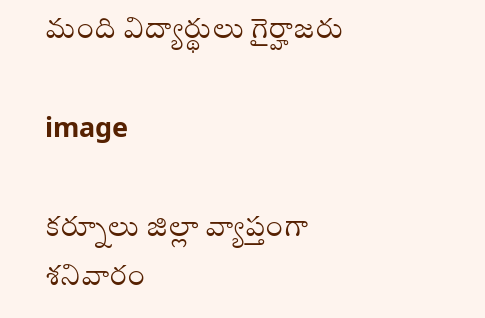మంది విద్యార్థులు గైర్హాజరు

image

కర్నూలు జిల్లా వ్యాప్తంగా శనివారం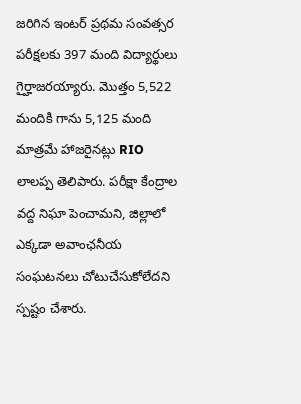జరిగిన ఇంటర్ ప్రథమ సంవత్సర పరీక్షలకు 397 మంది విద్యార్థులు గైర్హాజరయ్యారు. మొత్తం 5,522 మందికి గాను 5,125 మంది మాత్రమే హాజరైనట్లు RIO లాలప్ప తెలిపారు. పరీక్షా కేంద్రాల వద్ద నిఘా పెంచామని, జిల్లాలో ఎక్కడా అవాంఛనీయ సంఘటనలు చోటుచేసుకోలేదని స్పష్టం చేశారు.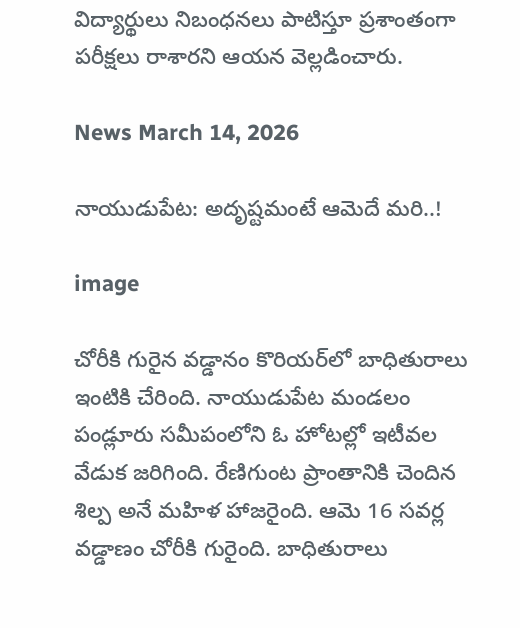విద్యార్థులు నిబంధనలు పాటిస్తూ ప్రశాంతంగా పరీక్షలు రాశారని ఆయన వెల్లడించారు.

News March 14, 2026

నాయుడుపేట: అదృష్టమంటే ఆమెదే మరి..!

image

చోరీకి గురైన వడ్డానం కొరియర్‌లో బాధితురాలు ఇంటికి చేరింది. నాయుడుపేట మండలం పండ్లూరు సమీపంలోని ఓ హోటల్లో ఇటీవల వేడుక జరిగింది. రేణిగుంట ప్రాంతానికి చెందిన శిల్ప అనే మహిళ హాజరైంది. ఆమె 16 సవర్ల వడ్డాణం చోరీకి గురైంది. బాధితురాలు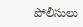పోలీసులు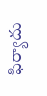ఫిర్యాదు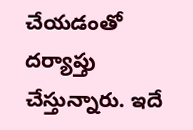చేయడంతో దర్యాప్తు చేస్తున్నారు. ఇదే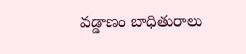వడ్డాణం బాధితురాలు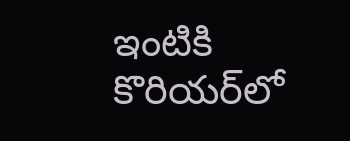ఇంటికి కొరియర్‌లో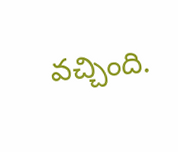వచ్చింది.